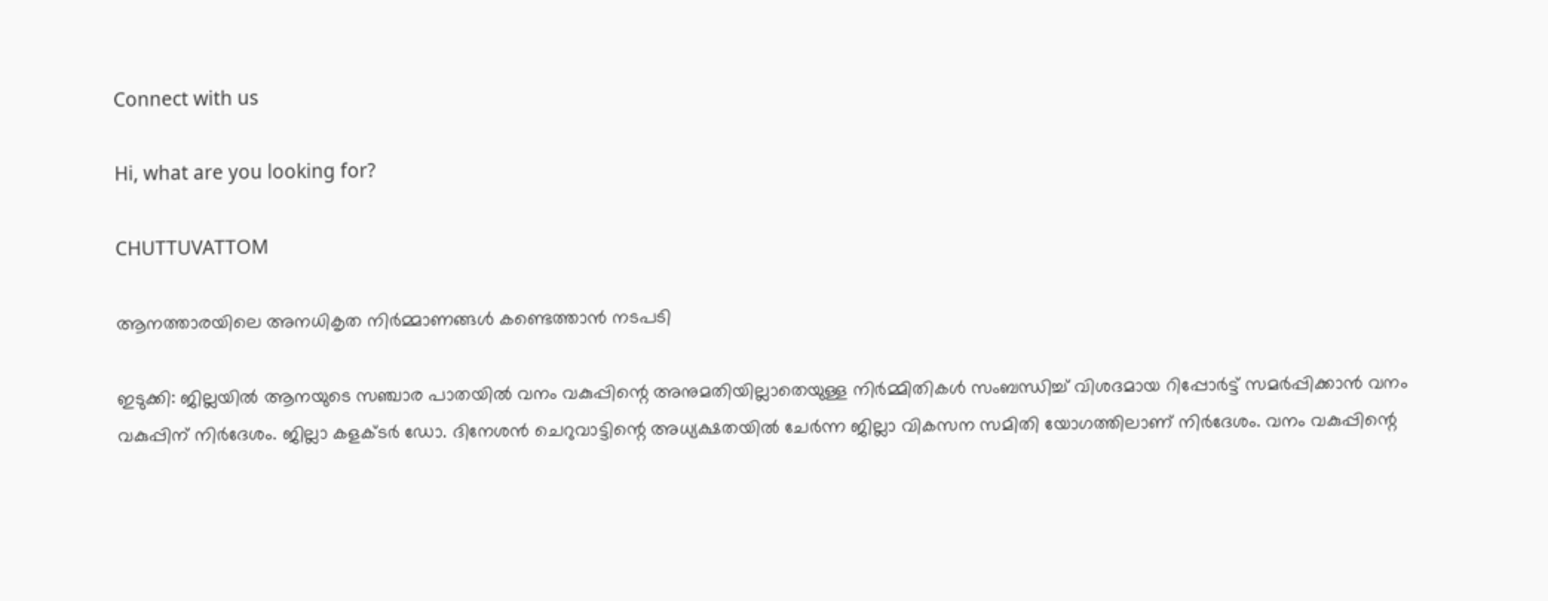Connect with us

Hi, what are you looking for?

CHUTTUVATTOM

ആനത്താരയിലെ അനധികൃത നിര്‍മ്മാണങ്ങള്‍ കണ്ടെത്താന്‍ നടപടി

ഇടുക്കി: ജില്ലയില്‍ ആനയുടെ സഞ്ചാര പാതയില്‍ വനം വകുപ്പിന്റെ അനുമതിയില്ലാതെയുള്ള നിര്‍മ്മിതികള്‍ സംബന്ധിച്ച് വിശദമായ റിപ്പോര്‍ട്ട് സമര്‍പ്പിക്കാന്‍ വനം വകുപ്പിന് നിര്‍ദേശം. ജില്ലാ കളക്ടര്‍ ഡോ. ദിനേശന്‍ ചെറുവാട്ടിന്റെ അധ്യക്ഷതയില്‍ ചേര്‍ന്ന ജില്ലാ വികസന സമിതി യോഗത്തിലാണ് നിര്‍ദേശം. വനം വകുപ്പിന്റെ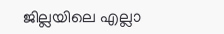ജില്ലയിലെ എല്ലാ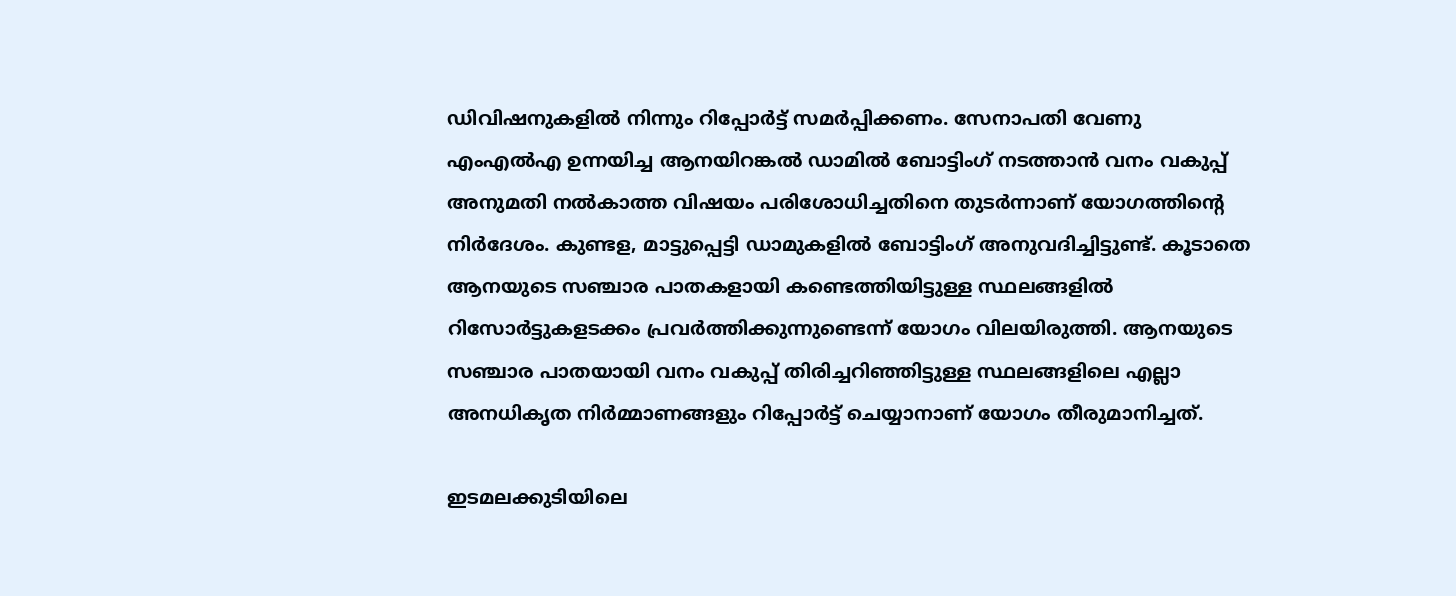ഡിവിഷനുകളില്‍ നിന്നും റിപ്പോര്‍ട്ട് സമര്‍പ്പിക്കണം. സേനാപതി വേണു എംഎല്‍എ ഉന്നയിച്ച ആനയിറങ്കല്‍ ഡാമില്‍ ബോട്ടിംഗ് നടത്താന്‍ വനം വകുപ്പ് അനുമതി നല്‍കാത്ത വിഷയം പരിശോധിച്ചതിനെ തുടര്‍ന്നാണ് യോഗത്തിന്റെ നിര്‍ദേശം. കുണ്ടള, മാട്ടുപ്പെട്ടി ഡാമുകളില്‍ ബോട്ടിംഗ് അനുവദിച്ചിട്ടുണ്ട്. കൂടാതെ ആനയുടെ സഞ്ചാര പാതകളായി കണ്ടെത്തിയിട്ടുള്ള സ്ഥലങ്ങളില്‍ റിസോര്‍ട്ടുകളടക്കം പ്രവര്‍ത്തിക്കുന്നുണ്ടെന്ന് യോഗം വിലയിരുത്തി. ആനയുടെ സഞ്ചാര പാതയായി വനം വകുപ്പ് തിരിച്ചറിഞ്ഞിട്ടുള്ള സ്ഥലങ്ങളിലെ എല്ലാ അനധികൃത നിര്‍മ്മാണങ്ങളും റിപ്പോര്‍ട്ട് ചെയ്യാനാണ് യോഗം തീരുമാനിച്ചത്.

ഇടമലക്കുടിയിലെ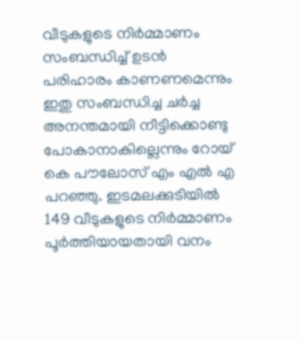വീടുകളുടെ നിര്‍മ്മാണം സംബന്ധിച്ച് ഉടന്‍ പരിഹാരം കാണണമെന്നും ഇതു സംബന്ധിച്ച ചര്‍ച്ച അനന്തമായി നീട്ടിക്കൊണ്ടു പോകാനാകില്ലെന്നും റോയ് കെ പൗലോസ് എം എല്‍ എ പറഞ്ഞു. ഇടമലക്കുടിയില്‍ 149 വീടുകളുടെ നിര്‍മ്മാണം പൂര്‍ത്തിയായതായി വനം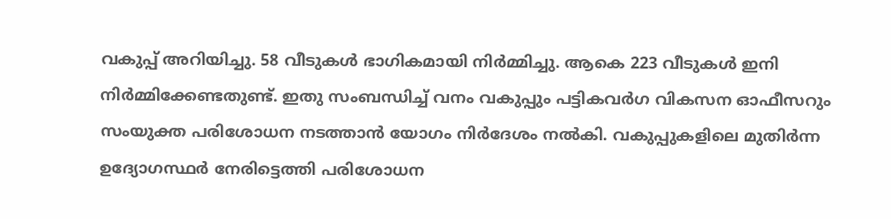വകുപ്പ് അറിയിച്ചു. 58 വീടുകള്‍ ഭാഗികമായി നിര്‍മ്മിച്ചു. ആകെ 223 വീടുകള്‍ ഇനി നിര്‍മ്മിക്കേണ്ടതുണ്ട്. ഇതു സംബന്ധിച്ച് വനം വകുപ്പും പട്ടികവര്‍ഗ വികസന ഓഫീസറും സംയുക്ത പരിശോധന നടത്താന്‍ യോഗം നിര്‍ദേശം നല്‍കി. വകുപ്പുകളിലെ മുതിര്‍ന്ന ഉദ്യോഗസ്ഥര്‍ നേരിട്ടെത്തി പരിശോധന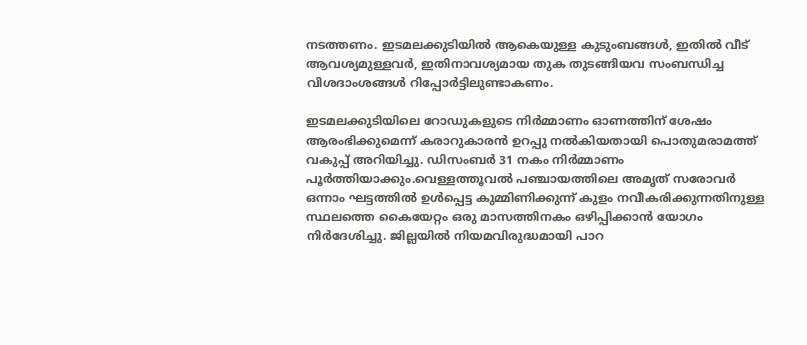നടത്തണം. ഇടമലക്കുടിയില്‍ ആകെയുള്ള കുടുംബങ്ങള്‍, ഇതില്‍ വീട് ആവശ്യമുള്ളവര്‍, ഇതിനാവശ്യമായ തുക തുടങ്ങിയവ സംബന്ധിച്ച വിശദാംശങ്ങള്‍ റിപ്പോര്‍ട്ടിലുണ്ടാകണം.

ഇടമലക്കുടിയിലെ റോഡുകളുടെ നിര്‍മ്മാണം ഓണത്തിന് ശേഷം ആരംഭിക്കുമെന്ന് കരാറുകാരന്‍ ഉറപ്പു നല്‍കിയതായി പൊതുമരാമത്ത് വകുപ്പ് അറിയിച്ചു. ഡിസംബര്‍ 31 നകം നിര്‍മ്മാണം പൂര്‍ത്തിയാക്കും.വെള്ളത്തൂവല്‍ പഞ്ചായത്തിലെ അമൃത് സരോവര്‍ ഒന്നാം ഘട്ടത്തില്‍ ഉള്‍പ്പെട്ട കുമ്മിണിക്കുന്ന് കുളം നവീകരിക്കുന്നതിനുള്ള സ്ഥലത്തെ കൈയേറ്റം ഒരു മാസത്തിനകം ഒഴിപ്പിക്കാന്‍ യോഗം നിര്‍ദേശിച്ചു. ജില്ലയില്‍ നിയമവിരുദ്ധമായി പാറ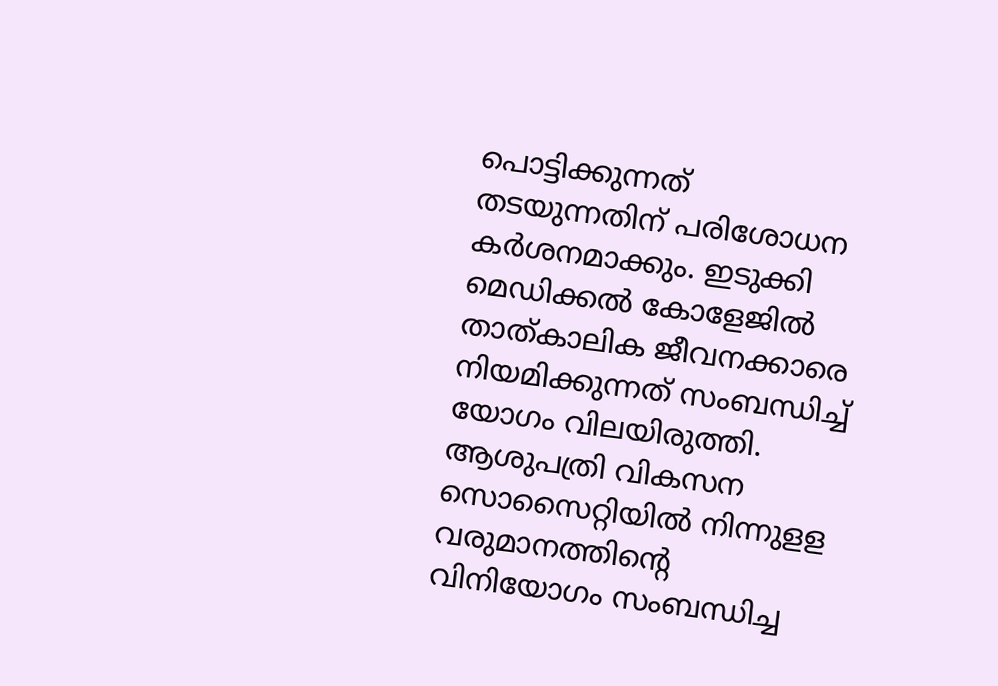പൊട്ടിക്കുന്നത് തടയുന്നതിന് പരിശോധന കര്‍ശനമാക്കും. ഇടുക്കി മെഡിക്കല്‍ കോളേജില്‍ താത്കാലിക ജീവനക്കാരെ നിയമിക്കുന്നത് സംബന്ധിച്ച് യോഗം വിലയിരുത്തി. ആശുപത്രി വികസന സൊസൈറ്റിയില്‍ നിന്നുളള വരുമാനത്തിന്റെ വിനിയോഗം സംബന്ധിച്ച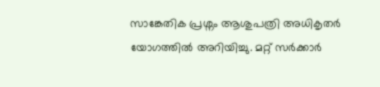സാങ്കേതിക പ്രശ്നം ആശുപത്രി അധികൃതര്‍ യോഗത്തില്‍ അറിയിച്ചു. മറ്റ് സര്‍ക്കാര്‍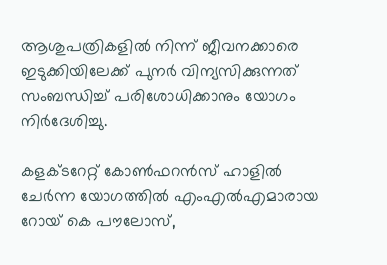ആശുപത്രികളില്‍ നിന്ന് ജീവനക്കാരെ ഇടുക്കിയിലേക്ക് പുനര്‍ വിന്യസിക്കുന്നത് സംബന്ധിച്ച് പരിശോധിക്കാനും യോഗം നിര്‍ദേശിച്ചു.

കളക്ടറേറ്റ് കോണ്‍ഫറന്‍സ് ഹാളില്‍ ചേര്‍ന്ന യോഗത്തില്‍ എംഎല്‍എമാരായ റോയ് കെ പൗലോസ്,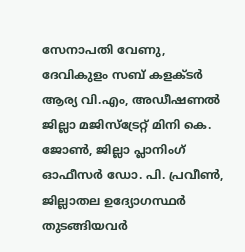സേനാപതി വേണു, ദേവികുളം സബ് കളക്ടര്‍ ആര്യ വി.എം, അഡീഷണല്‍ ജില്ലാ മജിസ്ട്രേറ്റ് മിനി കെ. ജോണ്‍, ജില്ലാ പ്ലാനിംഗ് ഓഫീസര്‍ ഡോ. പി. പ്രവീണ്‍, ജില്ലാതല ഉദ്യോഗസ്ഥര്‍ തുടങ്ങിയവര്‍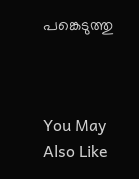പങ്കെടുത്തു



You May Also Like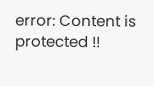error: Content is protected !!